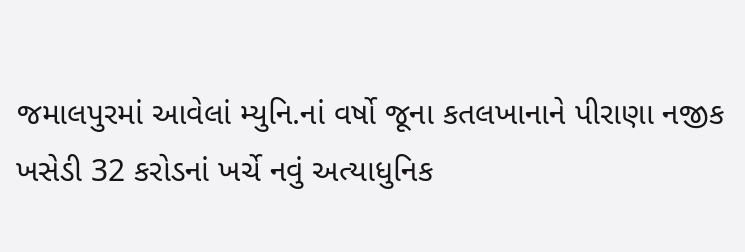જમાલપુરમાં આવેલાં મ્યુનિ.નાં વર્ષો જૂના કતલખાનાને પીરાણા નજીક ખસેડી 32 કરોડનાં ખર્ચે નવું અત્યાધુનિક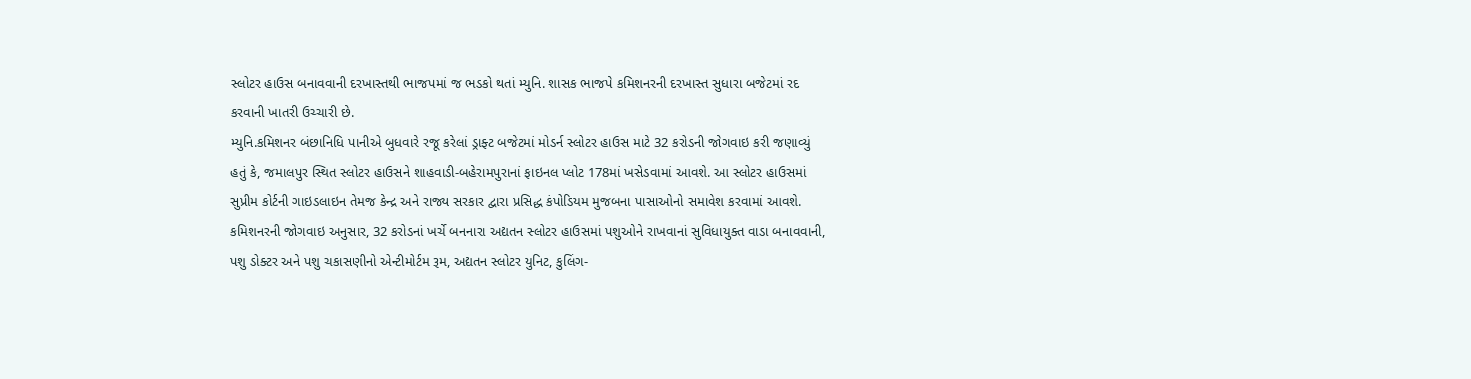સ્લોટર હાઉસ બનાવવાની દરખાસ્તથી ભાજપમાં જ ભડકો થતાં મ્યુનિ. શાસક ભાજપે કમિશનરની દરખાસ્ત સુધારા બજેટમાં રદ કરવાની ખાતરી ઉચ્ચારી છે.
મ્યુનિ.કમિશનર બંછાનિધિ પાનીએ બુધવારે રજૂ કરેલાં ડ્રાફ્ટ બજેટમાં મોડર્ન સ્લોટર હાઉસ માટે 32 કરોડની જોગવાઇ કરી જણાવ્યું હતું કે, જમાલપુર સ્થિત સ્લોટર હાઉસને શાહવાડી-બહેરામપુરાનાં ફાઇનલ પ્લોટ 178માં ખસેડવામાં આવશે. આ સ્લોટર હાઉસમાં સુપ્રીમ કોર્ટની ગાઇડલાઇન તેમજ કેન્દ્ર અને રાજ્ય સરકાર દ્વારા પ્રસિદ્ધ કંપોડિયમ મુજબના પાસાઓનો સમાવેશ કરવામાં આવશે.
કમિશનરની જોગવાઇ અનુસાર, 32 કરોડનાં ખર્ચે બનનારા અદ્યતન સ્લોટર હાઉસમાં પશુઓને રાખવાનાં સુવિધાયુક્ત વાડા બનાવવાની, પશુ ડોક્ટર અને પશુ ચકાસણીનો એન્ટીમોર્ટમ રૂમ, અદ્યતન સ્લોટર યુનિટ, કુલિંગ-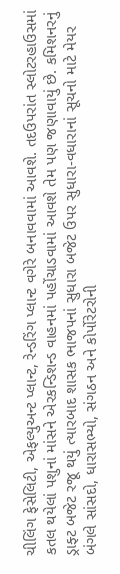ચીલિંગ ફેસેલિટી, એફલ્યુઅન્ટ પ્લાન્ટ, રેન્ડરિંગ પ્લાન્ટ વગેરે બનાવવામાં આવશે. તદઉપરાંત સ્લોટરહાઉસમાં કતલ થયેલાં પશુનાં માંસને એરકન્ડિશન્ડ વાહનમાં પહોંચાડવામાં આવશે તેમ પણ જણાવાયું છે. કમિશનરનું ડ્રાફ્ટ બજેટ રજૂ થયું ત્યારબાદ શાસક ભાજપનાં સુધારા બજેટ ઉપર સુધારા-વધારાનાં સૂચનો માટે મેયર બંગલે સાંસદો, ધારાસભ્યો, સંગઠન અને કોર્પોરેટરોની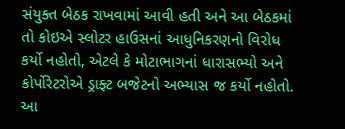સંયુક્ત બેઠક રાખવામાં આવી હતી અને આ બેઠકમાં તો કોઇએ સ્લોટર હાઉસનાં આધુનિકરણનો વિરોધ કર્યો નહોતો, એટલે કે મોટાભાગનાં ધારાસભ્યો અને કોર્પોરેટરોએ ડ્રાફ્ટ બજેટનો અભ્યાસ જ કર્યો નહોતો.
આ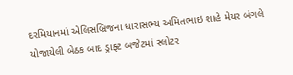દરમિયાનમાં એલિસબ્રિજના ધારાસભ્ય અમિતભાઇ શાહે મેયર બંગલે યોજાયેલી બેઠક બાદ ડ્રાફ્ટ બજેટમાં સ્લોટર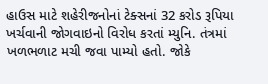હાઉસ માટે શહેરીજનોનાં ટેક્સનાં 32 કરોડ રૂપિયા ખર્ચવાની જોગવાઇનો વિરોધ કરતાં મ્યુનિ. તંત્રમાં ખળભળાટ મચી જવા પામ્યો હતો. જોકે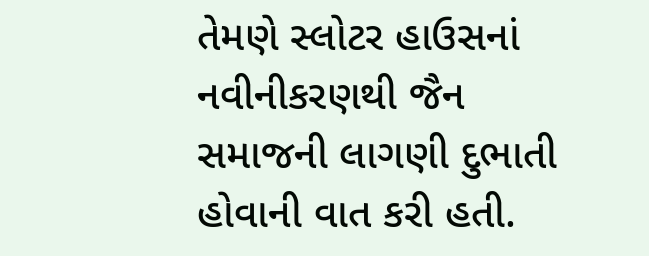તેમણે સ્લોટર હાઉસનાં નવીનીકરણથી જૈન સમાજની લાગણી દુભાતી હોવાની વાત કરી હતી.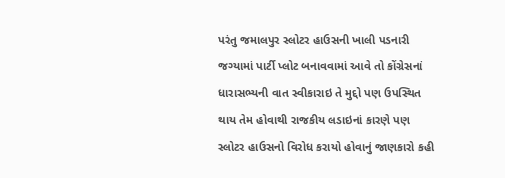પરંતુ જમાલપુર સ્લોટર હાઉસની ખાલી પડનારી જગ્યામાં પાર્ટી પ્લોટ બનાવવામાં આવે તો કોંગ્રેસનાં ધારાસભ્યની વાત સ્વીકારાઇ તે મુદ્દો પણ ઉપસ્થિત થાય તેમ હોવાથી રાજકીય લડાઇનાં કારણે પણ સ્લોટર હાઉસનો વિરોધ કરાયો હોવાનું જાણકારો કહી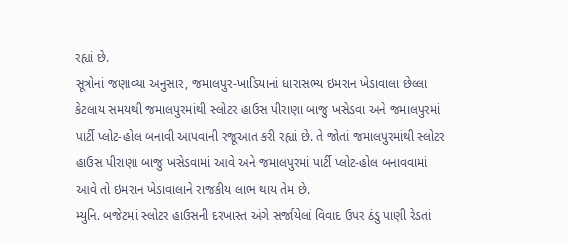રહ્યાં છે.
સૂત્રોનાં જણાવ્યા અનુસાર, જમાલપુર-ખાડિયાનાં ધારાસભ્ય ઇમરાન ખેડાવાલા છેલ્લા કેટલાય સમયથી જમાલપુરમાંથી સ્લોટર હાઉસ પીરાણા બાજુ ખસેડવા અને જમાલપુરમાં પાર્ટી પ્લોટ-હોલ બનાવી આપવાની રજૂઆત કરી રહ્યાં છે. તે જોતાં જમાલપુરમાંથી સ્લોટર હાઉસ પીરાણા બાજુ ખસેડવામાં આવે અને જમાલપુરમાં પાર્ટી પ્લોટ-હોલ બનાવવામાં આવે તો ઇમરાન ખેડાવાલાને રાજકીય લાભ થાય તેમ છે.
મ્યુનિ. બજેટમાં સ્લોટર હાઉસની દરખાસ્ત અંગે સર્જાયેલાં વિવાદ ઉપર ઠંડુ પાણી રેડતાં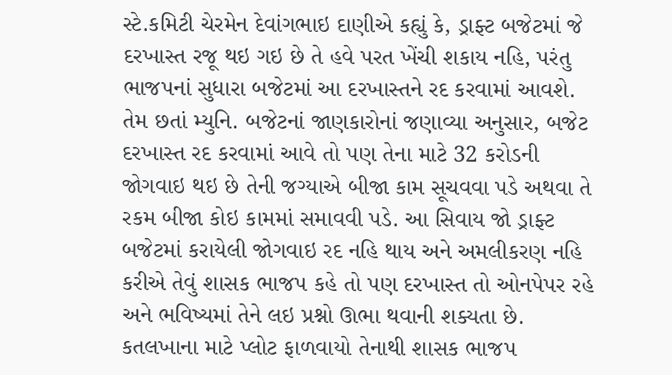સ્ટે.કમિટી ચેરમેન દેવાંગભાઇ દાણીએ કહ્યું કે, ડ્રાફ્ટ બજેટમાં જે દરખાસ્ત રજૂ થઇ ગઇ છે તે હવે પરત ખેંચી શકાય નહિ, પરંતુ ભાજપનાં સુધારા બજેટમાં આ દરખાસ્તને રદ કરવામાં આવશે. તેમ છતાં મ્યુનિ. બજેટનાં જાણકારોનાં જણાવ્યા અનુસાર, બજેટ દરખાસ્ત રદ કરવામાં આવે તો પણ તેના માટે 32 કરોડની જોગવાઇ થઇ છે તેની જગ્યાએ બીજા કામ સૂચવવા પડે અથવા તે રકમ બીજા કોઇ કામમાં સમાવવી પડે. આ સિવાય જો ડ્રાફ્ટ બજેટમાં કરાયેલી જોગવાઇ રદ નહિ થાય અને અમલીકરણ નહિ કરીએ તેવું શાસક ભાજપ કહે તો પણ દરખાસ્ત તો ઓનપેપર રહે અને ભવિષ્યમાં તેને લઇ પ્રશ્નો ઊભા થવાની શક્યતા છે.
કતલખાના માટે પ્લોટ ફાળવાયો તેનાથી શાસક ભાજપ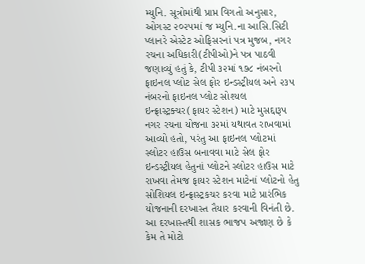મ્યુનિ. સૂત્રોમાંથી પ્રાપ્ત વિગતો અનુસાર, ઓગસ્ટ ૨૦૨૫માં જ મ્યુનિ.ના આસિ.સિટી પ્લાનરે એસ્ટેટ ઓફિસરનાં પત્ર મુજબ, નગર રચના અધિકારી(ટીપીઓ)ને પત્ર પાઠવી જણાવ્યું હતું કે, ટીપી ૩૨માં ૧૭૮ નંબરનો ફાઇનલ પ્લોટ સેલ ફોર ઇન્ડસ્ટ્રીયલ અને ૨૩૫ નંબરનો ફાઇનલ પ્લોટ સોશ્યલ ઇન્ફ્રાસ્ટ્રક્ચર(ફાયર સ્ટેશન) માટે મુસદ્દારૂપ નગર રચના યોજના ૩૨માં યથાવત રાખવામાં આવ્યો હતો, પરંતુ આ ફાઇનલ પ્લોટમાં સ્લોટર હાઉસ બનાવવા માટે સેલ ફોર ઇન્ડસ્ટ્રીયલ હેતુનાં પ્લોટને સ્લોટર હાઉસ માટે રાખવા તેમજ ફાયર સ્ટેશન માટેનાં પ્લોટનો હેતુ સોશિયલ ઇન્ફ્રાસ્ટ્રકચર કરવા માટે પ્રારંભિક યોજનાની દરખાસ્ત તૈયાર કરવાની વિનંતી છે. આ દરખાસ્તથી શાસક ભાજપ અજાણ છે કે કેમ તે મોટો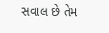સવાલ છે તેમ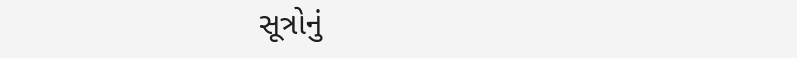સૂત્રોનું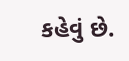કહેવું છે.